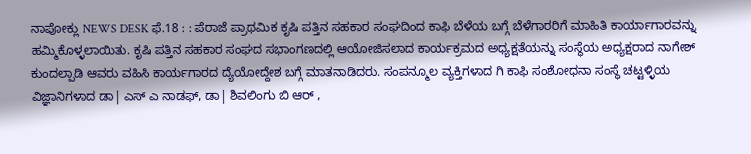ನಾಪೋಕ್ಲು NEWS DESK ಫೆ.18 : : ಪೆರಾಜೆ ಪ್ರಾಥಮಿಕ ಕೃಷಿ ಪತ್ತಿನ ಸಹಕಾರ ಸಂಘದಿಂದ ಕಾಫಿ ಬೆಳೆಯ ಬಗ್ಗೆ ಬೆಳೆಗಾರರಿಗೆ ಮಾಹಿತಿ ಕಾರ್ಯಾಗಾರವನ್ನು ಹಮ್ಮಿಕೊಳ್ಳಲಾಯಿತು. ಕೃಷಿ ಪತ್ತಿನ ಸಹಕಾರ ಸಂಘದ ಸಭಾಂಗಣದಲ್ಲಿ ಆಯೋಜಿಸಲಾದ ಕಾರ್ಯಕ್ರಮದ ಅಧ್ಯಕ್ಷತೆಯನ್ನು ಸಂಸ್ಥೆಯ ಅಧ್ಯಕ್ಷರಾದ ನಾಗೇಶ್ ಕುಂದಲ್ಪಾಡಿ ಆವರು ವಹಿಸಿ ಕಾರ್ಯಗಾರದ ದ್ಯೆಯೋದ್ದೇಶ ಬಗ್ಗೆ ಮಾತನಾಡಿದರು. ಸಂಪನ್ಮೂಲ ವ್ಯಕ್ತಿಗಳಾದ ಗಿ ಕಾಫಿ ಸಂಶೋಧನಾ ಸಂಸ್ಥೆ ಚಟ್ಟಳ್ಳಿಯ ವಿಜ್ಞಾನಿಗಳಾದ ಡಾ| ಎಸ್ ಎ ನಾಡಫ್, ಡಾ| ಶಿವಲಿಂಗು ಬಿ ಆರ್ ,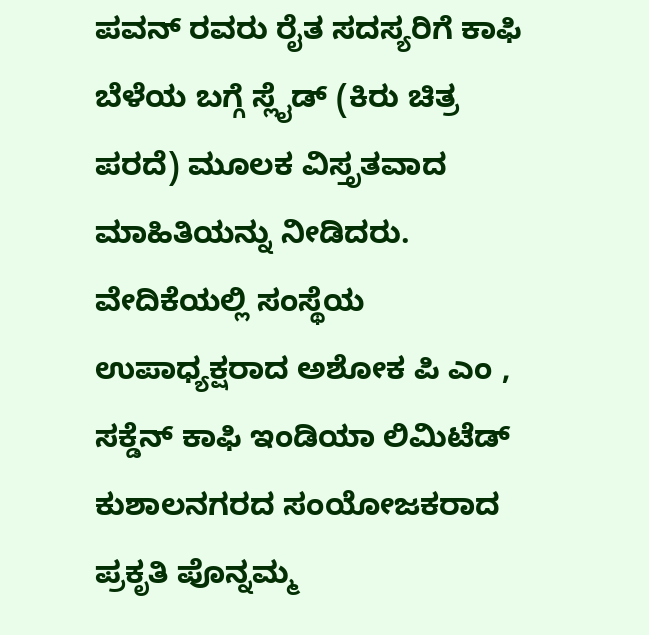ಪವನ್ ರವರು ರೈತ ಸದಸ್ಯರಿಗೆ ಕಾಫಿ ಬೆಳೆಯ ಬಗ್ಗೆ ಸ್ಲೈಡ್ (ಕಿರು ಚಿತ್ರ ಪರದೆ) ಮೂಲಕ ವಿಸ್ತೃತವಾದ ಮಾಹಿತಿಯನ್ನು ನೀಡಿದರು. ವೇದಿಕೆಯಲ್ಲಿ ಸಂಸ್ಥೆಯ ಉಪಾಧ್ಯಕ್ಷರಾದ ಅಶೋಕ ಪಿ ಎಂ , ಸಕ್ಡೆನ್ ಕಾಫಿ ಇಂಡಿಯಾ ಲಿಮಿಟೆಡ್ ಕುಶಾಲನಗರದ ಸಂಯೋಜಕರಾದ ಪ್ರಕೃತಿ ಪೊನ್ನಮ್ಮ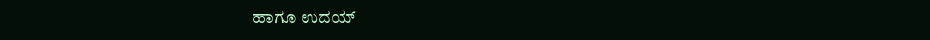ಹಾಗೂ ಉದಯ್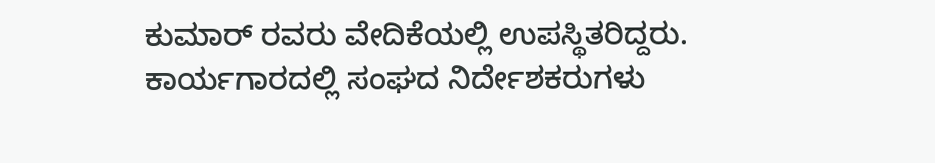ಕುಮಾರ್ ರವರು ವೇದಿಕೆಯಲ್ಲಿ ಉಪಸ್ಥಿತರಿದ್ದರು. ಕಾರ್ಯಗಾರದಲ್ಲಿ ಸಂಘದ ನಿರ್ದೇಶಕರುಗಳು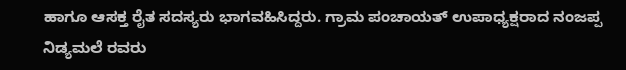ಹಾಗೂ ಆಸಕ್ತ ರೈತ ಸದಸ್ಯರು ಭಾಗವಹಿಸಿದ್ದರು. ಗ್ರಾಮ ಪಂಚಾಯತ್ ಉಪಾಧ್ಯಕ್ಷರಾದ ನಂಜಪ್ಪ ನಿಡ್ಯಮಲೆ ರವರು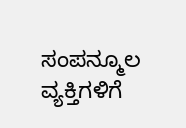ಸಂಪನ್ಮೂಲ ವ್ಯಕ್ತಿಗಳಿಗೆ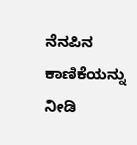ನೆನಪಿನ ಕಾಣಿಕೆಯನ್ನು ನೀಡಿ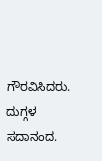ಗೌರವಿಸಿದರು. ದುಗ್ಗಳ ಸದಾನಂದ.